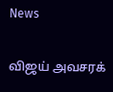News

விஜய் அவசரக்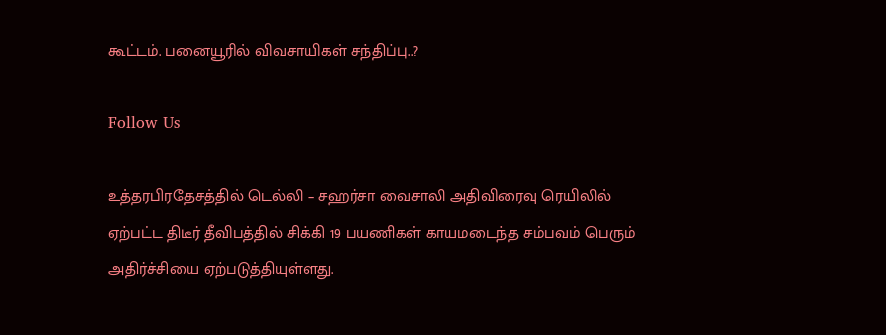கூட்டம். பனையூரில் விவசாயிகள் சந்திப்பு..?

Follow Us

உத்தரபிரதேசத்தில் டெல்லி – சஹர்சா வைசாலி அதிவிரைவு ரெயிலில் ஏற்பட்ட திடீர் தீவிபத்தில் சிக்கி 19 பயணிகள் காயமடைந்த சம்பவம் பெரும் அதிர்ச்சியை ஏற்படுத்தியுள்ளது.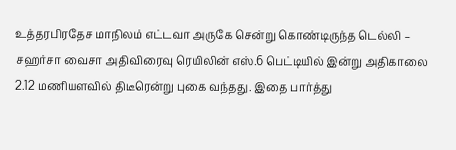உத்தரபிரதேச மாநிலம் எட்டவா அருகே சென்று கொண்டிருந்த டெல்லி – சஹர்சா வைசா அதிவிரைவு ரெயிலின் எஸ்.6 பெட்டியில் இன்று அதிகாலை 2.12 மணியளவில் திடீரென்று புகை வந்தது. இதை பார்த்து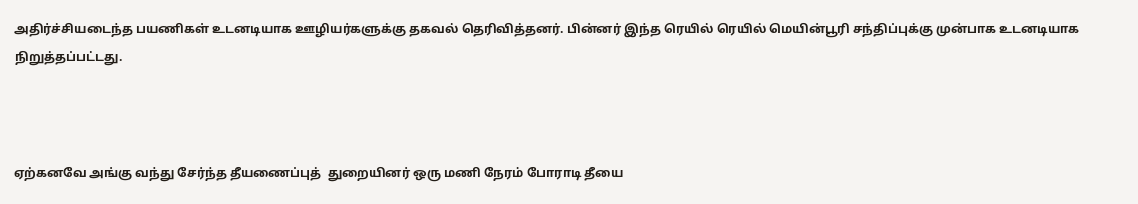அதிர்ச்சியடைந்த பயணிகள் உடனடியாக ஊழியர்களுக்கு தகவல் தெரிவித்தனர். பின்னர் இந்த ரெயில் ரெயில் மெயின்பூரி சந்திப்புக்கு முன்பாக உடனடியாக நிறுத்தப்பட்டது.



ஏற்கனவே அங்கு வந்து சேர்ந்த தீயணைப்புத்  துறையினர் ஒரு மணி நேரம் போராடி தீயை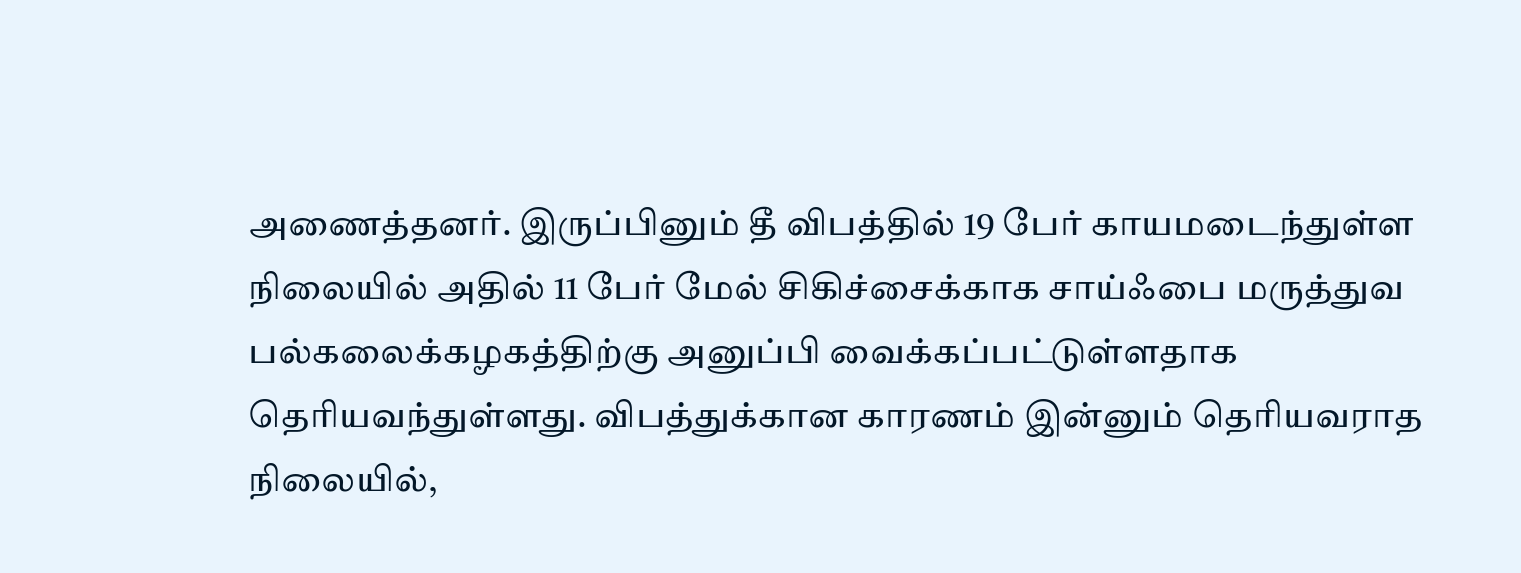அணைத்தனர். இருப்பினும் தீ விபத்தில் 19 பேர் காயமடைந்துள்ள நிலையில் அதில் 11 பேர் மேல் சிகிச்சைக்காக சாய்ஃபை மருத்துவ பல்கலைக்கழகத்திற்கு அனுப்பி வைக்கப்பட்டுள்ளதாக தெரியவந்துள்ளது. விபத்துக்கான காரணம் இன்னும் தெரியவராத நிலையில்,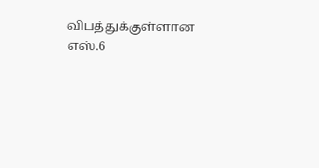விபத்துக்குள்ளான எஸ்.6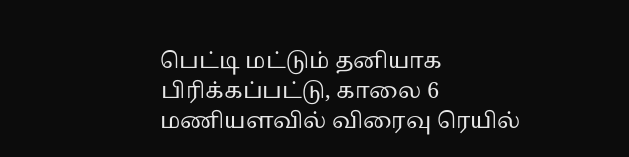பெட்டி மட்டும் தனியாக பிரிக்கப்பட்டு, காலை 6 மணியளவில் விரைவு ரெயில்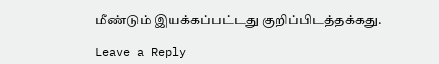மீண்டும் இயக்கப்பட்டது குறிப்பிடத்தக்கது.

Leave a Reply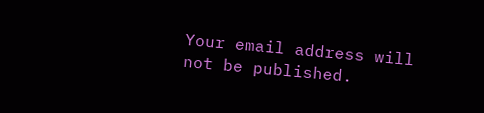Your email address will not be published.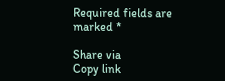Required fields are marked *

Share via
Copy link